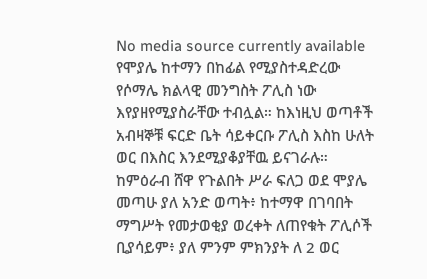No media source currently available
የሞያሌ ከተማን በከፊል የሚያስተዳድረው የሶማሌ ክልላዊ መንግስት ፖሊስ ነው እየያዘየሚያስራቸው ተብሏል። ከእነዚህ ወጣቶች አብዛኞቹ ፍርድ ቤት ሳይቀርቡ ፖሊስ እስከ ሁለት ወር በእስር እንደሚያቆያቸዉ ይናገራሉ። ከምዕራብ ሸዋ የጉልበት ሥራ ፍለጋ ወደ ሞያሌ መጣሁ ያለ አንድ ወጣት፥ ከተማዋ በገባበት ማግሥት የመታወቂያ ወረቀት ለጠየቁት ፖሊሶች ቢያሳይም፥ ያለ ምንም ምክንያት ለ 2 ወር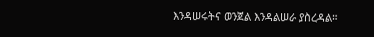እንዳሠሩትና ወንጀል እንዳልሠራ ያስረዳል።